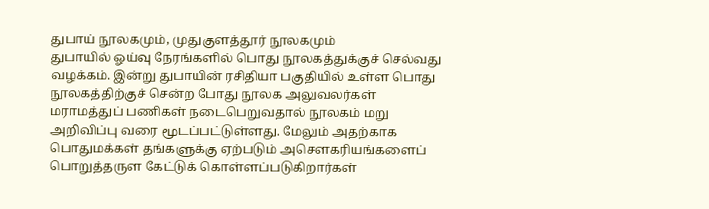துபாய் நூலகமும், முதுகுளத்தூர் நூலகமும்
துபாயில் ஓய்வு நேரங்களில் பொது நூலகத்துக்குச் செல்வது வழக்கம். இன்று துபாயின் ரசிதியா பகுதியில் உள்ள பொது நூலகத்திற்குச் சென்ற போது நூலக அலுவலர்கள் மராமத்துப் பணிகள் நடைபெறுவதால் நூலகம் மறு அறிவிப்பு வரை மூடப்பட்டுள்ளது. மேலும் அதற்காக பொதுமக்கள் தங்களுக்கு ஏற்படும் அசௌகரியங்களைப் பொறுத்தருள கேட்டுக் கொள்ளப்படுகிறார்கள்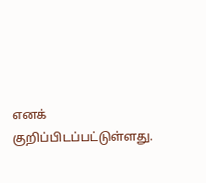எனக் குறிப்பிடப்பட்டுள்ளது.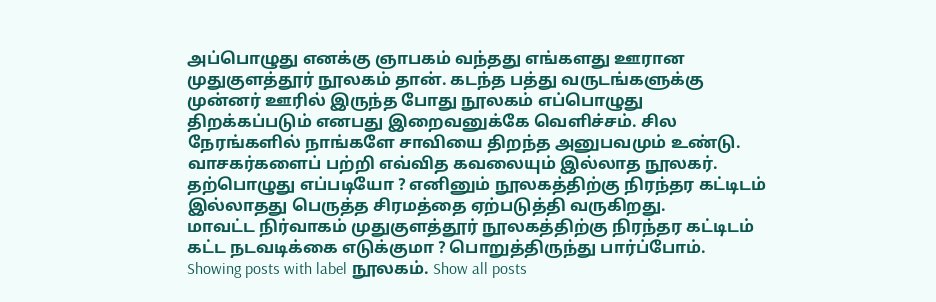அப்பொழுது எனக்கு ஞாபகம் வந்தது எங்களது ஊரான முதுகுளத்தூர் நூலகம் தான். கடந்த பத்து வருடங்களுக்கு முன்னர் ஊரில் இருந்த போது நூலகம் எப்பொழுது திறக்கப்படும் எனபது இறைவனுக்கே வெளிச்சம். சில நேரங்களில் நாங்களே சாவியை திறந்த அனுபவமும் உண்டு.
வாசகர்களைப் பற்றி எவ்வித கவலையும் இல்லாத நூலகர்.
தற்பொழுது எப்படியோ ? எனினும் நூலகத்திற்கு நிரந்தர கட்டிடம் இல்லாதது பெருத்த சிரமத்தை ஏற்படுத்தி வருகிறது.
மாவட்ட நிர்வாகம் முதுகுளத்தூர் நூலகத்திற்கு நிரந்தர கட்டிடம் கட்ட நடவடிக்கை எடுக்குமா ? பொறுத்திருந்து பார்ப்போம்.
Showing posts with label நூலகம். Show all posts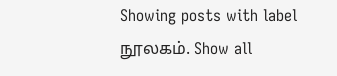Showing posts with label நூலகம். Show all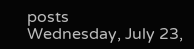posts
Wednesday, July 23,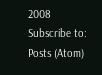2008
Subscribe to:
Posts (Atom)